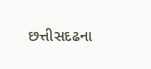છત્તીસદઢના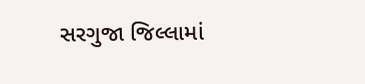સરગુજા જિલ્લામાં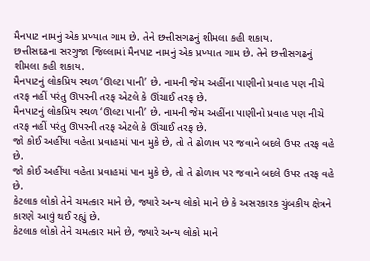મૈનપાટ નામનું એક પ્રખ્યાત ગામ છે. તેને છત્તીસગઢનું શીમલા કહી શકાય.
છત્તીસદઢના સરગુજા જિલ્લામાં મૈનપાટ નામનું એક પ્રખ્યાત ગામ છે. તેને છત્તીસગઢનું શીમલા કહી શકાય.
મૈનપાટનું લોકપ્રિય સ્થળ ‘ઊલ્ટા પાની’ છે. નામની જેમ અહીંના પાણીનો પ્રવાહ પણ નીચે તરફ નહીં પરંતુ ઊપરની તરફ એટલે કે ઊંચાઈ તરફ છે.
મૈનપાટનું લોકપ્રિય સ્થળ ‘ઊલ્ટા પાની’ છે. નામની જેમ અહીંના પાણીનો પ્રવાહ પણ નીચે તરફ નહીં પરંતુ ઊપરની તરફ એટલે કે ઊંચાઈ તરફ છે.
જો કોઈ અહીંયા વહેતા પ્રવાહમાં પાન મુકે છે, તો તે ઢોળાવ પર જવાને બદલે ઉપર તરફ વહે છે.
જો કોઈ અહીંયા વહેતા પ્રવાહમાં પાન મુકે છે, તો તે ઢોળાવ પર જવાને બદલે ઉપર તરફ વહે છે.
કેટલાક લોકો તેને ચમત્કાર માને છે, જ્યારે અન્ય લોકો માને છે કે અસરકારક ચુંબકીય ક્ષેત્રને કારણે આવું થઈ રહ્યું છે.
કેટલાક લોકો તેને ચમત્કાર માને છે, જ્યારે અન્ય લોકો માને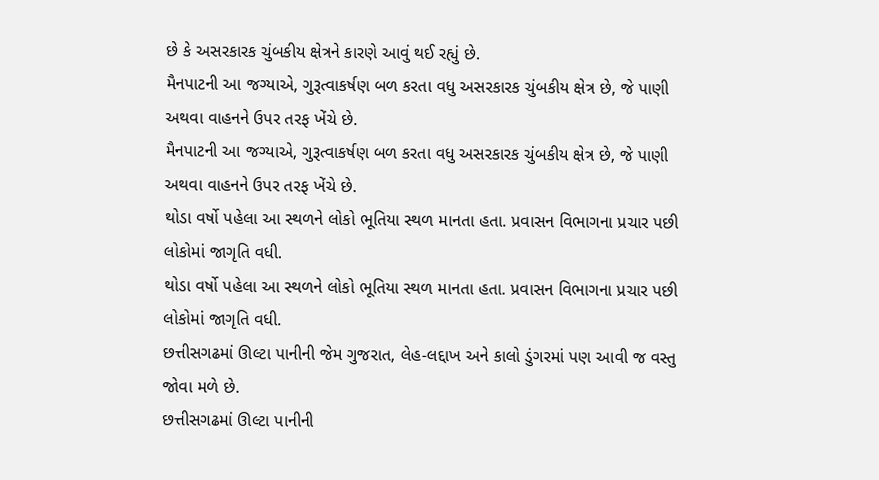છે કે અસરકારક ચુંબકીય ક્ષેત્રને કારણે આવું થઈ રહ્યું છે.
મૈનપાટની આ જગ્યાએ, ગુરૂત્વાકર્ષણ બળ કરતા વધુ અસરકારક ચુંબકીય ક્ષેત્ર છે, જે પાણી અથવા વાહનને ઉપર તરફ ખેંચે છે.
મૈનપાટની આ જગ્યાએ, ગુરૂત્વાકર્ષણ બળ કરતા વધુ અસરકારક ચુંબકીય ક્ષેત્ર છે, જે પાણી અથવા વાહનને ઉપર તરફ ખેંચે છે.
થોડા વર્ષો પહેલા આ સ્થળને લોકો ભૂતિયા સ્થળ માનતા હતા. પ્રવાસન વિભાગના પ્રચાર પછી લોકોમાં જાગૃતિ વધી.
થોડા વર્ષો પહેલા આ સ્થળને લોકો ભૂતિયા સ્થળ માનતા હતા. પ્રવાસન વિભાગના પ્રચાર પછી લોકોમાં જાગૃતિ વધી.
છત્તીસગઢમાં ઊલ્ટા પાનીની જેમ ગુજરાત, લેહ-લદ્દાખ અને કાલો ડુંગરમાં પણ આવી જ વસ્તુ જોવા મળે છે.
છત્તીસગઢમાં ઊલ્ટા પાનીની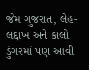જેમ ગુજરાત, લેહ-લદ્દાખ અને કાલો ડુંગરમાં પણ આવી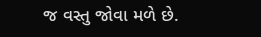જ વસ્તુ જોવા મળે છે.